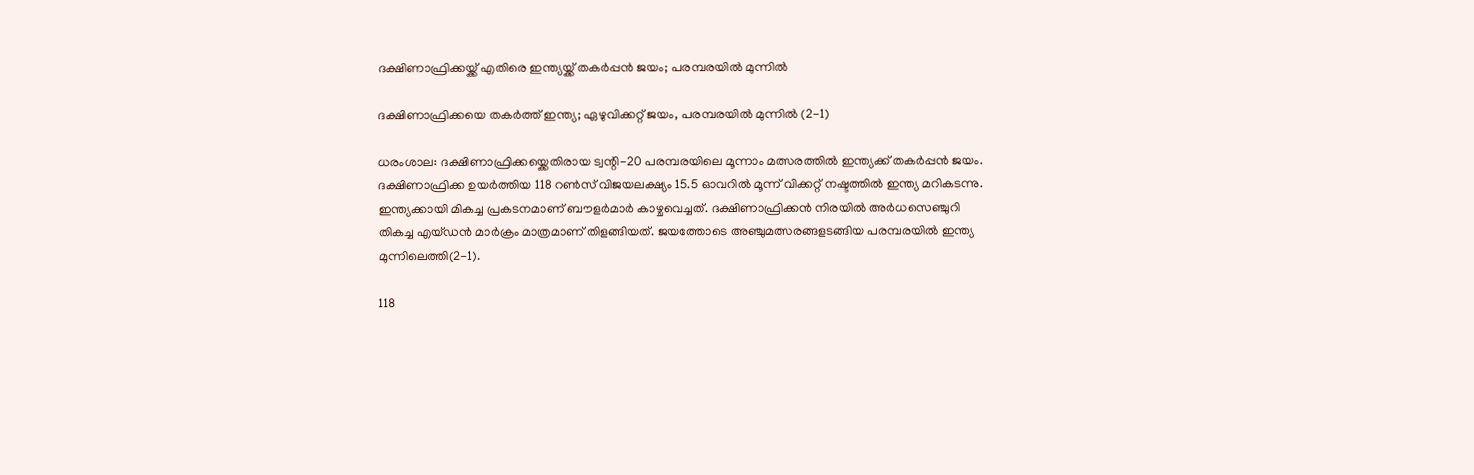ദക്ഷിണാഫ്രിക്കയ്ക്ക് എതിരെ ഇന്ത്യയ്ക്ക് തകർപ്പൻ ജയം; പരമ്പരയിൽ മുന്നിൽ

ദക്ഷിണാഫ്രിക്കയെ തകർത്ത് ഇന്ത്യ; ഏഴുവിക്കറ്റ് ജയം, പരമ്പരയിൽ മുന്നിൽ (2-1)

ധരംശാല: ദക്ഷിണാഫ്രിക്കയ്ക്കെതിരായ ട്വന്റി-20 പരമ്പരയിലെ മൂന്നാം മത്സരത്തിൽ ഇന്ത്യക്ക് തകർപ്പൻ ജയം. ദക്ഷിണാഫ്രിക്ക ഉയർത്തിയ 118 റൺസ് വിജയലക്ഷ്യം 15.5 ഓവറിൽ മൂന്ന് വിക്കറ്റ് നഷ്ടത്തിൽ ഇന്ത്യ മറികടന്നു. ഇന്ത്യക്കായി മികച്ച പ്രകടനമാണ് ബൗളർമാർ കാഴ്ചവെച്ചത്. ദക്ഷിണാഫ്രിക്കൻ നിരയിൽ അർധസെഞ്ചുറി തികച്ച എയ്ഡൻ മാർക്രം മാത്രമാണ് തിളങ്ങിയത്. ജയത്തോടെ അഞ്ചുമത്സരങ്ങളടങ്ങിയ പരമ്പരയിൽ ഇന്ത്യ മുന്നിലെത്തി(2-1).

118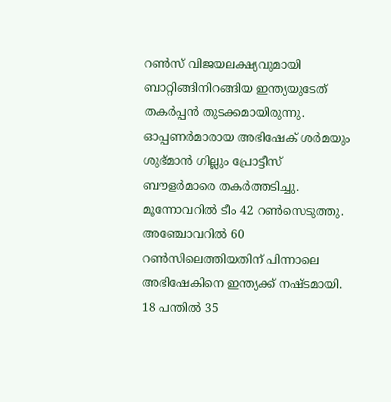റണ്‍സ് വിജയലക്ഷ്യവുമായി ബാറ്റിങ്ങിനിറങ്ങിയ ഇന്ത്യയുടേത് തകര്‍പ്പന്‍ തുടക്കമായിരുന്നു. ഓപ്പണര്‍മാരായ അഭിഷേക് ശര്‍മയും ശുഭ്മാന്‍ ഗില്ലും പ്രോട്ടീസ് ബൗളര്‍മാരെ തകര്‍ത്തടിച്ചു. മൂന്നോവറില്‍ ടീം 42 റണ്‍സെടുത്തു. അഞ്ചോവറില്‍ 60 റണ്‍സിലെത്തിയതിന് പിന്നാലെ അഭിഷേകിനെ ഇന്ത്യക്ക് നഷ്ടമായി. 18 പന്തില്‍ 35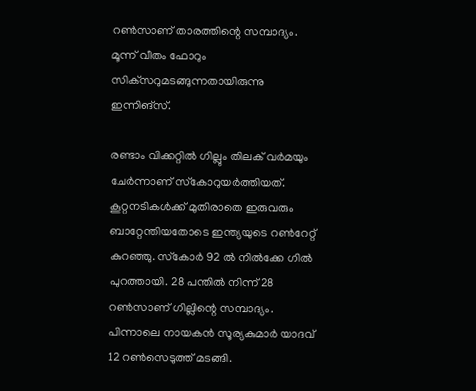റണ്‍സാണ് താരത്തിന്റെ സമ്പാദ്യം. മൂന്ന് വീതം ഫോറും സിക്‌സറുമടങ്ങുന്നതായിരുന്നു ഇന്നിങ്‌സ്.

രണ്ടാം വിക്കറ്റില്‍ ഗില്ലും തിലക് വര്‍മയും ചേര്‍ന്നാണ് സ്‌കോറുയര്‍ത്തിയത്. കൂറ്റനടികള്‍ക്ക് മുതിരാതെ ഇരുവരും ബാറ്റേന്തിയതോടെ ഇന്ത്യയുടെ റണ്‍റേറ്റ് കുറഞ്ഞു. സ്‌കോര്‍ 92 ല്‍ നില്‍ക്കേ ഗില്‍ പുറത്തായി. 28 പന്തില്‍ നിന്ന് 28 റണ്‍സാണ് ഗില്ലിന്റെ സമ്പാദ്യം. പിന്നാലെ നായകന്‍ സൂര്യകുമാര്‍ യാദവ് 12 റണ്‍സെടുത്ത് മടങ്ങി.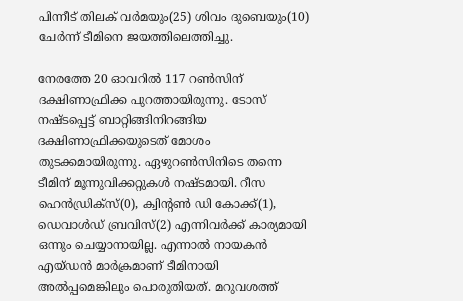പിന്നീട് തിലക് വര്‍മയും(25) ശിവം ദുബെയും(10) ചേര്‍ന്ന് ടീമിനെ ജയത്തിലെത്തിച്ചു.

നേരത്തേ 20 ഓവറിൽ 117 റൺസിന് ദക്ഷിണാഫ്രിക്ക പുറത്തായിരുന്നു. ടോസ് നഷ്ടപ്പെട്ട് ബാറ്റിങ്ങിനിറങ്ങിയ ദക്ഷിണാഫ്രിക്കയുടെത് മോശം തുടക്കമായിരുന്നു. ഏഴുറണ്‍സിനിടെ തന്നെ ടീമിന് മൂന്നുവിക്കറ്റുകള്‍ നഷ്ടമായി. റീസ ഹെന്‍ഡ്രിക്‌സ്(0), ക്വിന്റണ്‍ ഡി കോക്ക്(1), ഡെവാള്‍ഡ് ബ്രവിസ്(2) എന്നിവര്‍ക്ക് കാര്യമായി ഒന്നും ചെയ്യാനായില്ല. എന്നാല്‍ നായകന്‍ എയ്ഡന്‍ മാര്‍ക്രമാണ് ടീമിനായി അല്‍പ്പമെങ്കിലും പൊരുതിയത്. മറുവശത്ത്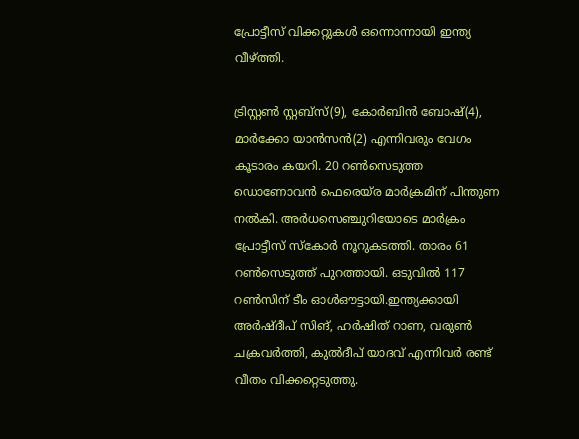പ്രോട്ടീസ് വിക്കറ്റുകള്‍ ഒന്നൊന്നായി ഇന്ത്യ വീഴ്ത്തി.

ട്രിസ്റ്റണ്‍ സ്റ്റബ്‌സ്(9), കോര്‍ബിന്‍ ബോഷ്(4), മാര്‍ക്കോ യാന്‍സന്‍(2) എന്നിവരും വേഗം കൂടാരം കയറി. 20 റണ്‍സെടുത്ത ഡൊണോവന്‍ ഫെരെയ്ര മാര്‍ക്രമിന് പിന്തുണ നല്‍കി. അര്‍ധസെഞ്ചുറിയോടെ മാര്‍ക്രം പ്രോട്ടീസ് സ്‌കോര്‍ നൂറുകടത്തി. താരം 61 റണ്‍സെടുത്ത് പുറത്തായി. ഒടുവില്‍ 117 റണ്‍സിന് ടീം ഓള്‍ഔട്ടായി.ഇന്ത്യക്കായി അര്‍ഷ്ദീപ് സിങ്, ഹര്‍ഷിത് റാണ, വരുണ്‍ ചക്രവര്‍ത്തി, കുല്‍ദീപ് യാദവ് എന്നിവര്‍ രണ്ട് വീതം വിക്കറ്റെടുത്തു.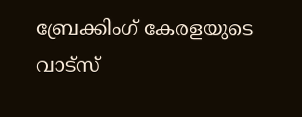ബ്രേക്കിംഗ് കേരളയുടെ വാട്സ്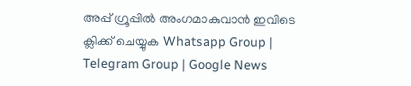അപ്പ് ഗ്രൂപ്പിൽ അംഗമാകുവാൻ ഇവിടെ ക്ലിക്ക് ചെയ്യുക Whatsapp Group | Telegram Group | Google News